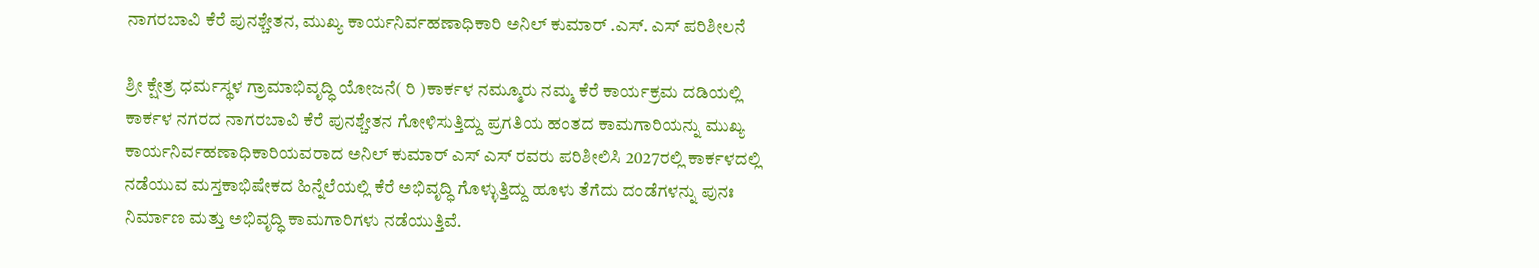ನಾಗರಬಾವಿ ಕೆರೆ ಪುನಶ್ಚೇತನ, ಮುಖ್ಯ ಕಾರ್ಯನಿರ್ವಹಣಾಧಿಕಾರಿ ಅನಿಲ್ ಕುಮಾರ್ .ಎಸ್. ಎಸ್ ಪರಿಶೀಲನೆ

ಶ್ರೀ ಕ್ಷೇತ್ರ ಧರ್ಮಸ್ಥಳ ಗ್ರಾಮಾಭಿವೃದ್ಧಿ ಯೋಜನೆ( ರಿ )ಕಾರ್ಕಳ ನಮ್ಮೂರು ನಮ್ಮ ಕೆರೆ ಕಾರ್ಯಕ್ರಮ ದಡಿಯಲ್ಲಿ ಕಾರ್ಕಳ ನಗರದ ನಾಗರಬಾವಿ ಕೆರೆ ಪುನಶ್ಚೇತನ ಗೋಳಿಸುತ್ತಿದ್ದು ಪ್ರಗತಿಯ ಹಂತದ ಕಾಮಗಾರಿಯನ್ನು ಮುಖ್ಯ ಕಾರ್ಯನಿರ್ವಹಣಾಧಿಕಾರಿಯವರಾದ ಅನಿಲ್ ಕುಮಾರ್ ಎಸ್ ಎಸ್ ರವರು ಪರಿಶೀಲಿಸಿ 2027ರಲ್ಲಿ ಕಾರ್ಕಳದಲ್ಲಿ ನಡೆಯುವ ಮಸ್ತಕಾಭಿಷೇಕದ ಹಿನ್ನೆಲೆಯಲ್ಲಿ ಕೆರೆ ಅಭಿವೃದ್ಧಿ ಗೊಳ್ಳುತ್ತಿದ್ದು ಹೂಳು ತೆಗೆದು ದಂಡೆಗಳನ್ನು ಪುನಃ ನಿರ್ಮಾಣ ಮತ್ತು ಅಭಿವೃದ್ಧಿ ಕಾಮಗಾರಿಗಳು ನಡೆಯುತ್ತಿವೆ.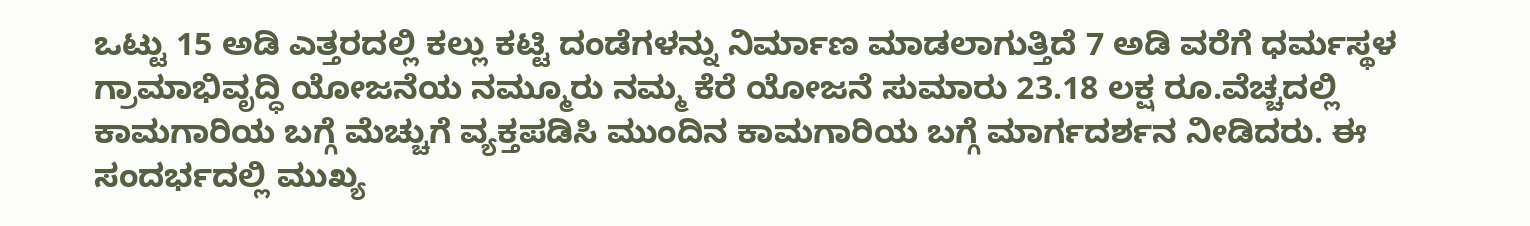ಒಟ್ಟು 15 ಅಡಿ ಎತ್ತರದಲ್ಲಿ ಕಲ್ಲು ಕಟ್ಟಿ ದಂಡೆಗಳನ್ನು ನಿರ್ಮಾಣ ಮಾಡಲಾಗುತ್ತಿದೆ 7 ಅಡಿ ವರೆಗೆ ಧರ್ಮಸ್ಥಳ ಗ್ರಾಮಾಭಿವೃದ್ಧಿ ಯೋಜನೆಯ ನಮ್ಮೂರು ನಮ್ಮ ಕೆರೆ ಯೋಜನೆ ಸುಮಾರು 23.18 ಲಕ್ಷ ರೂ.ವೆಚ್ಚದಲ್ಲಿ ಕಾಮಗಾರಿಯ ಬಗ್ಗೆ ಮೆಚ್ಚುಗೆ ವ್ಯಕ್ತಪಡಿಸಿ ಮುಂದಿನ ಕಾಮಗಾರಿಯ ಬಗ್ಗೆ ಮಾರ್ಗದರ್ಶನ ನೀಡಿದರು. ಈ ಸಂದರ್ಭದಲ್ಲಿ ಮುಖ್ಯ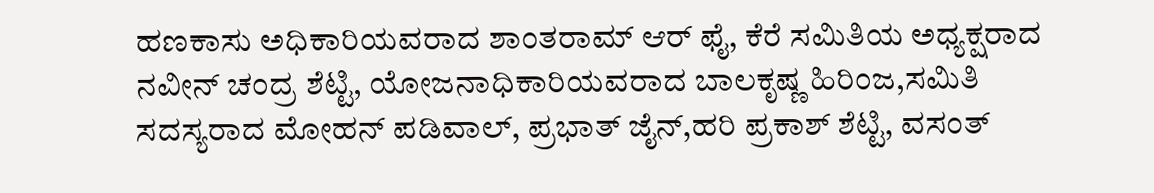ಹಣಕಾಸು ಅಧಿಕಾರಿಯವರಾದ ಶಾಂತರಾಮ್ ಆರ್ ಫೈ, ಕೆರೆ ಸಮಿತಿಯ ಅಧ್ಯಕ್ಷರಾದ ನವೀನ್ ಚಂದ್ರ ಶೆಟ್ಟಿ, ಯೋಜನಾಧಿಕಾರಿಯವರಾದ ಬಾಲಕೃಷ್ಣ ಹಿರಿಂಜ,ಸಮಿತಿ ಸದಸ್ಯರಾದ ಮೋಹನ್ ಪಡಿವಾಲ್, ಪ್ರಭಾತ್ ಜೈನ್,ಹರಿ ಪ್ರಕಾಶ್ ಶೆಟ್ಟಿ, ವಸಂತ್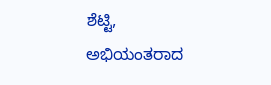ಶೆಟ್ಟಿ, ಅಭಿಯಂತರಾದ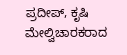ಪ್ರದೀಪ್, ಕೃಷಿ ಮೇಲ್ವಿಚಾರಕರಾದ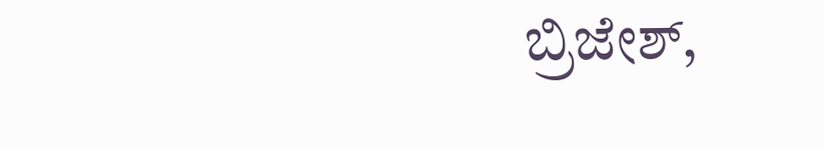ಬ್ರಿಜೇಶ್,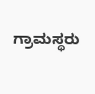ಗ್ರಾಮಸ್ಥರು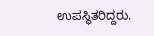ಉಪಸ್ಥಿತರಿದ್ದರು.